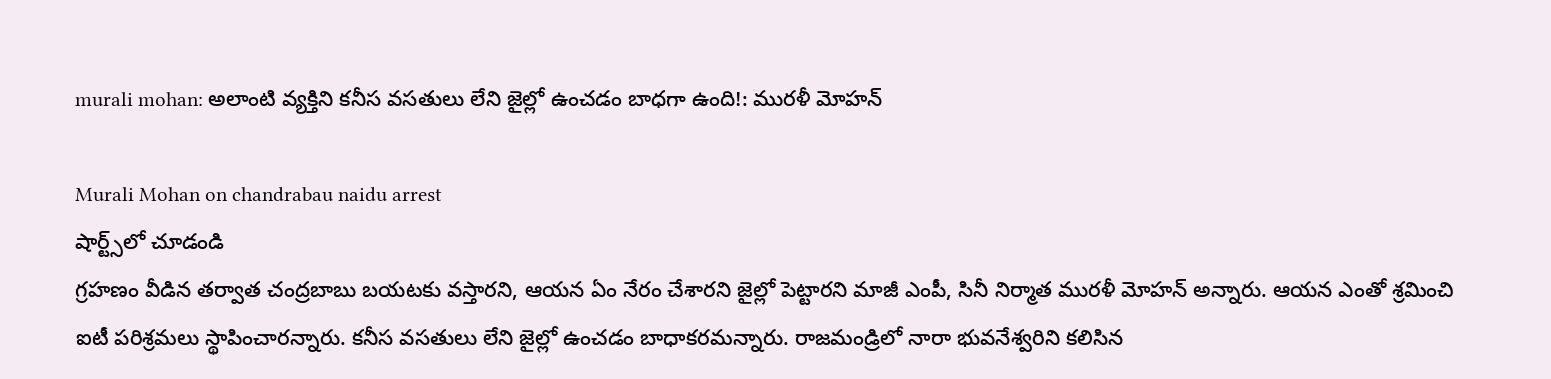murali mohan: అలాంటి వ్యక్తిని కనీస వసతులు లేని జైల్లో ఉంచడం బాధగా ఉంది!: మురళీ మోహన్

Murali Mohan on chandrabau naidu arrest
షార్ట్స్‌లో చూడండి
గ్రహణం వీడిన తర్వాత చంద్రబాబు బయటకు వస్తారని, ఆయన ఏం నేరం చేశారని జైల్లో పెట్టారని మాజీ ఎంపీ, సినీ నిర్మాత మురళీ మోహన్ అన్నారు. ఆయన ఎంతో శ్రమించి ఐటీ పరిశ్రమలు స్థాపించారన్నారు. కనీస వసతులు లేని జైల్లో ఉంచడం బాధాకరమన్నారు. రాజమండ్రిలో నారా భువనేశ్వరిని కలిసిన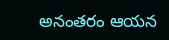అనంతరం ఆయన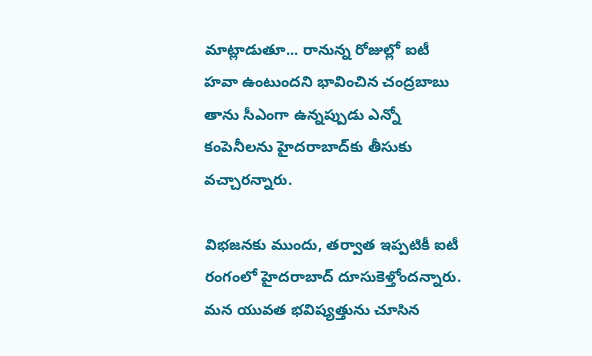మాట్లాడుతూ... రానున్న రోజుల్లో ఐటీ హవా ఉంటుందని భావించిన చంద్రబాబు తాను సీఎంగా ఉన్నప్పుడు ఎన్నో కంపెనీలను హైదరాబాద్‌కు తీసుకు వచ్చారన్నారు.

విభజనకు ముందు, తర్వాత ఇప్పటికీ ఐటీ రంగంలో హైదరాబాద్ దూసుకెళ్తోందన్నారు. మన యువత భవిష్యత్తును చూసిన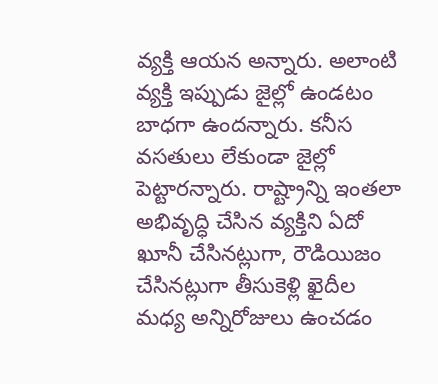వ్యక్తి ఆయన అన్నారు. అలాంటి వ్యక్తి ఇప్పుడు జైల్లో ఉండటం బాధగా ఉందన్నారు. కనీస వసతులు లేకుండా జైల్లో పెట్టారన్నారు. రాష్ట్రాన్ని ఇంతలా అభివృద్ధి చేసిన వ్యక్తిని ఏదో ఖూనీ చేసినట్లుగా, రౌడియిజం చేసినట్లుగా తీసుకెళ్లి ఖైదీల మధ్య అన్నిరోజులు ఉంచడం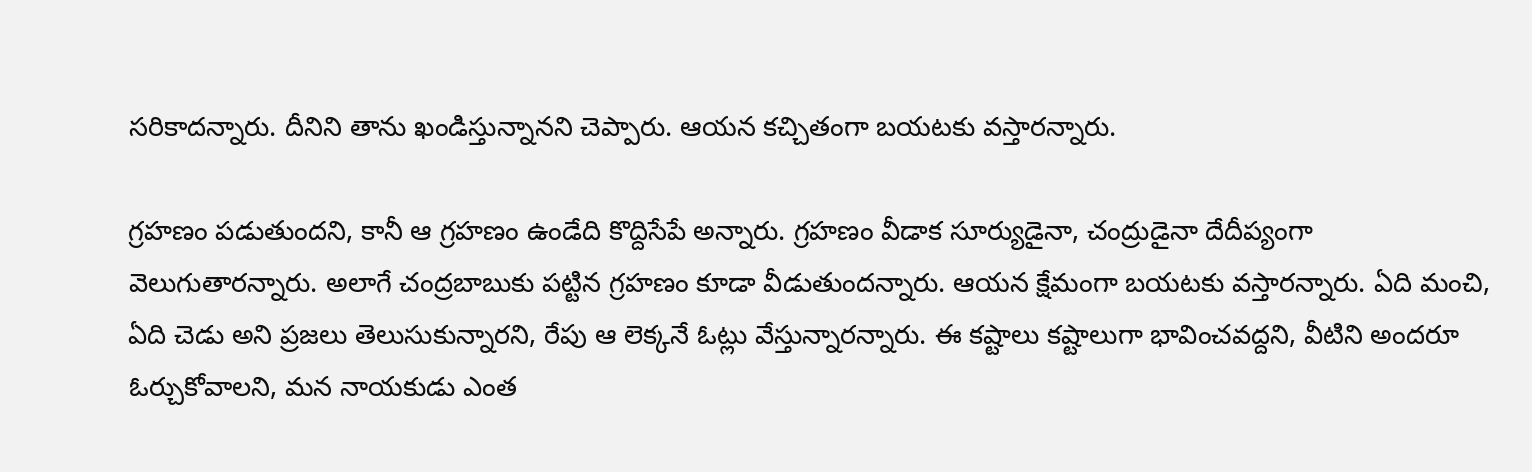సరికాదన్నారు. దీనిని తాను ఖండిస్తున్నానని చెప్పారు. ఆయన కచ్చితంగా బయటకు వస్తారన్నారు.

గ్రహణం పడుతుందని, కానీ ఆ గ్రహణం ఉండేది కొద్దిసేపే అన్నారు. గ్రహణం వీడాక సూర్యుడైనా, చంద్రుడైనా దేదీప్యంగా వెలుగుతారన్నారు. అలాగే చంద్రబాబుకు పట్టిన గ్రహణం కూడా వీడుతుందన్నారు. ఆయన క్షేమంగా బయటకు వస్తారన్నారు. ఏది మంచి, ఏది చెడు అని ప్రజలు తెలుసుకున్నారని, రేపు ఆ లెక్కనే ఓట్లు వేస్తున్నారన్నారు. ఈ కష్టాలు కష్టాలుగా భావించవద్దని, వీటిని అందరూ ఓర్చుకోవాలని, మన నాయకుడు ఎంత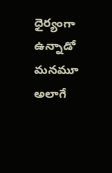ధైర్యంగా ఉన్నాడో మనమూ అలాగే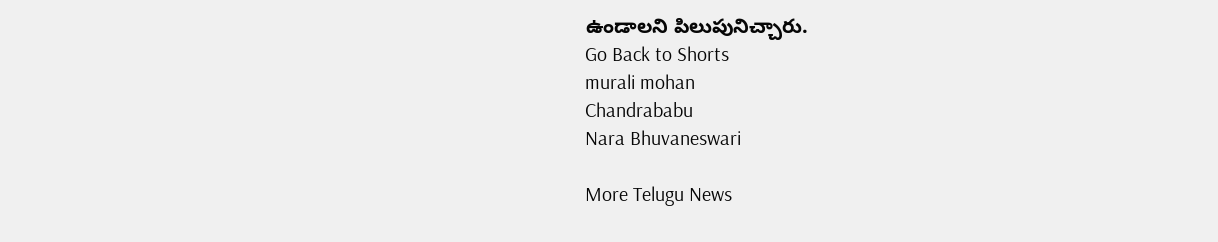ఉండాలని పిలుపునిచ్చారు.
Go Back to Shorts
murali mohan
Chandrababu
Nara Bhuvaneswari

More Telugu News